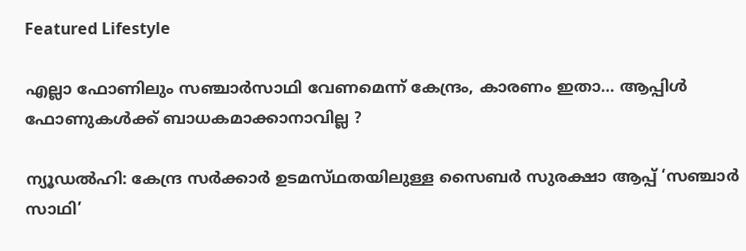Featured Lifestyle

എല്ലാ ഫോണിലും സഞ്ചാര്‍സാഥി വേണമെന്ന് കേന്ദ്രം, കാരണം ഇതാ… ആപ്പിള്‍ ഫോണുകള്‍ക്ക് ബാധകമാക്കാനാവില്ല ?

ന്യൂഡല്‍ഹി: കേന്ദ്ര സര്‍ക്കാര്‍ ഉടമസ്‌ഥതയിലുള്ള സൈബര്‍ സുരക്ഷാ ആപ്പ്‌ ‘സഞ്ചാര്‍ സാഥി’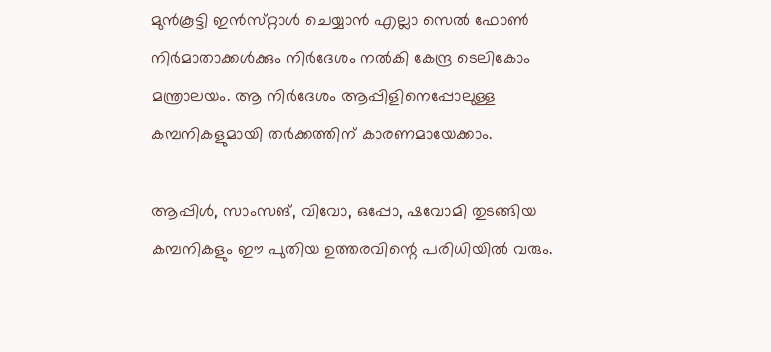മുന്‍കൂട്ടി ഇന്‍സ്‌റ്റാള്‍ ചെയ്യാന്‍ എല്ലാ സെല്‍ ഫോണ്‍ നിര്‍മാതാക്കള്‍ക്കും നിര്‍ദേശം നല്‍കി കേന്ദ്ര ടെലികോം മന്ത്രാലയം. ആ നിര്‍ദേശം ആപ്പിളിനെപ്പോലുള്ള കമ്പനികളുമായി തര്‍ക്കത്തിന്‌ കാരണമായേക്കാം.

ആപ്പിള്‍, സാംസങ്‌, വിവോ, ഒപ്പോ, ഷവോമി തുടങ്ങിയ കമ്പനികളും ഈ പുതിയ ഉത്തരവിന്റെ പരിധിയില്‍ വരും.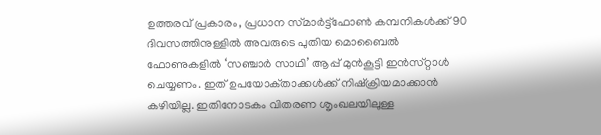ഉത്തരവ്‌ പ്രകാരം, പ്രധാന സ്‌മാര്‍ട്ട്‌ഫോണ്‍ കമ്പനികള്‍ക്ക്‌ 90 ദിവസത്തിനുള്ളില്‍ അവരുടെ പുതിയ മൊബൈല്‍ ഫോണുകളില്‍ ‘സഞ്ചാര്‍ സാഥി’ ആപ്പ്‌ മുന്‍കൂട്ടി ഇന്‍സ്‌റ്റാള്‍ ചെയ്യണം. ഇത്‌ ഉപയോക്‌താക്കള്‍ക്ക്‌ നിഷ്‌ക്രിയമാക്കാന്‍ കഴിയില്ല. ഇതിനോടകം വിതരണ ശൃംഖലയിലുള്ള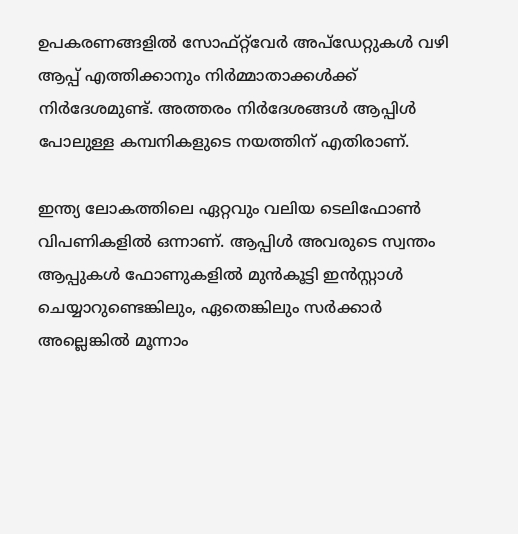ഉപകരണങ്ങളില്‍ സോഫ്‌റ്റ്‌വേര്‍ അപ്‌ഡേറ്റുകള്‍ വഴി ആപ്പ്‌ എത്തിക്കാനും നിര്‍മ്മാതാക്കള്‍ക്ക്‌ നിര്‍ദേശമുണ്ട്‌. അത്തരം നിര്‍ദേശങ്ങള്‍ ആപ്പിള്‍ പോലുള്ള കമ്പനികളുടെ നയത്തിന്‌ എതിരാണ്‌.

ഇന്ത്യ ലോകത്തിലെ ഏറ്റവും വലിയ ടെലിഫോണ്‍ വിപണികളില്‍ ഒന്നാണ്. ആപ്പിള്‍ അവരുടെ സ്വന്തം ആപ്പുകള്‍ ഫോണുകളില്‍ മുന്‍കൂട്ടി ഇന്‍സ്റ്റാള്‍ ചെയ്യാറുണ്ടെങ്കിലും, ഏതെങ്കിലും സര്‍ക്കാര്‍ അല്ലെങ്കില്‍ മൂന്നാം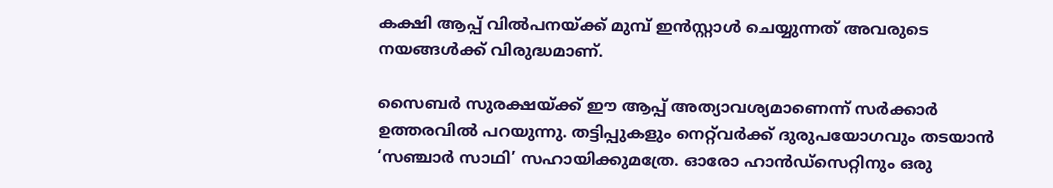കക്ഷി ആപ്പ് വില്‍പനയ്ക്ക് മുമ്പ് ഇന്‍സ്റ്റാള്‍ ചെയ്യുന്നത് അവരുടെ നയങ്ങള്‍ക്ക് വിരുദ്ധമാണ്.

സൈബര്‍ സുരക്ഷയ്ക്ക് ഈ ആപ്പ് അത്യാവശ്യമാണെന്ന് സര്‍ക്കാര്‍ ഉത്തരവില്‍ പറയുന്നു. തട്ടിപ്പുകളും നെറ്റ്‌വര്‍ക്ക് ദുരുപയോഗവും തടയാന്‍ ‘സഞ്ചാര്‍ സാഥി’ സഹായിക്കുമത്രേ. ഓരോ ഹാന്‍ഡ്‌സെറ്റിനും ഒരു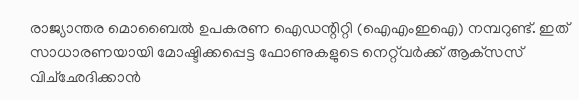രാജ്യാന്തര മൊബൈല്‍ ഉപകരണ ഐഡന്റിറ്റി (ഐഎംഇഐ) നമ്പറുണ്ട്. ഇത് സാധാരണയായി മോഷ്ടിക്കപ്പെട്ട ഫോണുകളുടെ നെറ്റ്‌വര്‍ക്ക് ആക്‌സസ് വിച്‌ഛേദിക്കാന്‍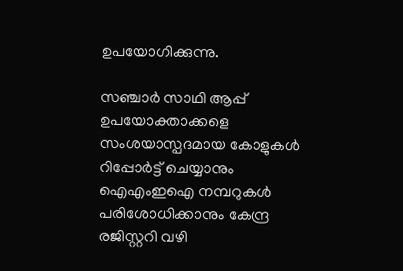ഉപയോഗിക്കുന്നു.

സഞ്ചാര്‍ സാഥി ആപ്പ് ഉപയോക്താക്കളെ സംശയാസ്പദമായ കോളുകള്‍ റിപ്പോര്‍ട്ട് ചെയ്യാനും ഐഎംഇഐ നമ്പറുകള്‍ പരിശോധിക്കാനും കേന്ദ്ര രജിസ്റ്ററി വഴി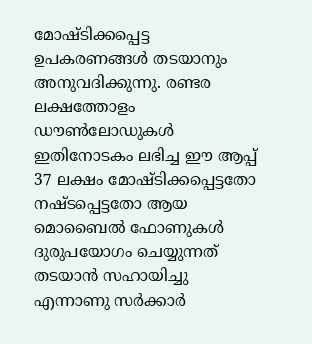മോഷ്ടിക്കപ്പെട്ട ഉപകരണങ്ങള്‍ തടയാനും അനുവദിക്കുന്നു. രണ്ടര ലക്ഷത്തോളം ഡൗണ്‍ലോഡുകള്‍ ഇതിനോടകം ലഭിച്ച ഈ ആപ്പ് 37 ലക്ഷം മോഷ്ടിക്കപ്പെട്ടതോ നഷ്ടപ്പെട്ടതോ ആയ മൊബൈല്‍ ഫോണുകള്‍ ദുരുപയോഗം ചെയ്യുന്നത് തടയാന്‍ സഹായിച്ചു എന്നാണു സര്‍ക്കാര്‍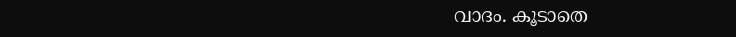വാദം. കൂടാതെ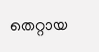തെറ്റായ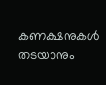കണക്ഷനുകള്‍ തടയാനും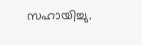സഹായിച്ചു.